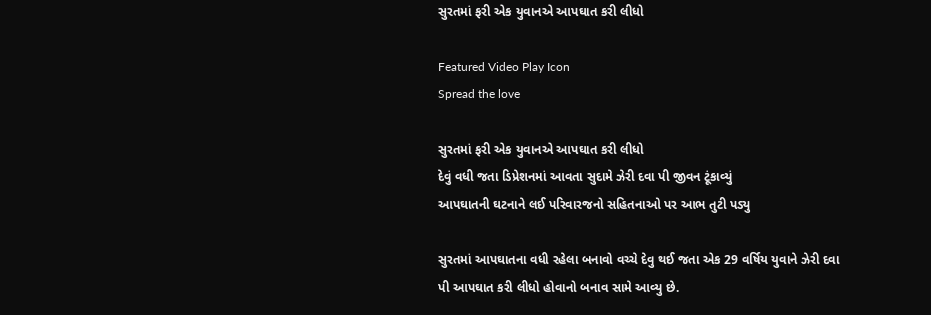સુરતમાં ફરી એક યુવાનએ આપઘાત કરી લીધો

Featured Video Play Icon
Spread the love

સુરતમાં ફરી એક યુવાનએ આપઘાત કરી લીધો
દેવું વધી જતા ડિપ્રેશનમાં આવતા સુદામે ઝેરી દવા પી જીવન ટૂંકાવ્યું
આપઘાતની ઘટનાને લઈ પરિવારજનો સહિતનાઓ પર આભ તુટી પડ્યુ

સુરતમાં આપઘાતના વધી રહેલા બનાવો વચ્ચે દેવુ થઈ જતા એક 29 વર્ષિય યુવાને ઝેરી દવા પી આપઘાત કરી લીધો હોવાનો બનાવ સામે આવ્યુ છે.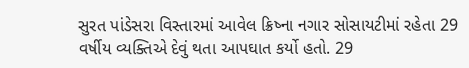સુરત પાંડેસરા વિસ્તારમાં આવેલ ક્રિષ્ના નગાર સોસાયટીમાં રહેતા 29 વર્ષીય વ્યક્તિએ દેવું થતા આપઘાત કર્યો હતો. 29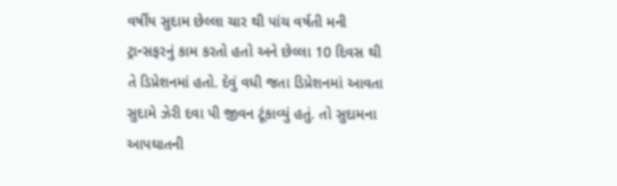વર્ષીય સુદામ છેલ્લા ચાર થી પાંચ વર્ષતી મની ટ્રાન્સફરનું કામ કરતો હતો અને છેલ્લા 10 દિવસ થી તે ડિપ્રેશનમાં હતો. દેવું વધી જતા ડિપ્રેશનમાં આવતા સુદામે ઝેરી દવા પી જીવન ટૂંકાવ્યું હતું. તો સુદામના આપઘાતની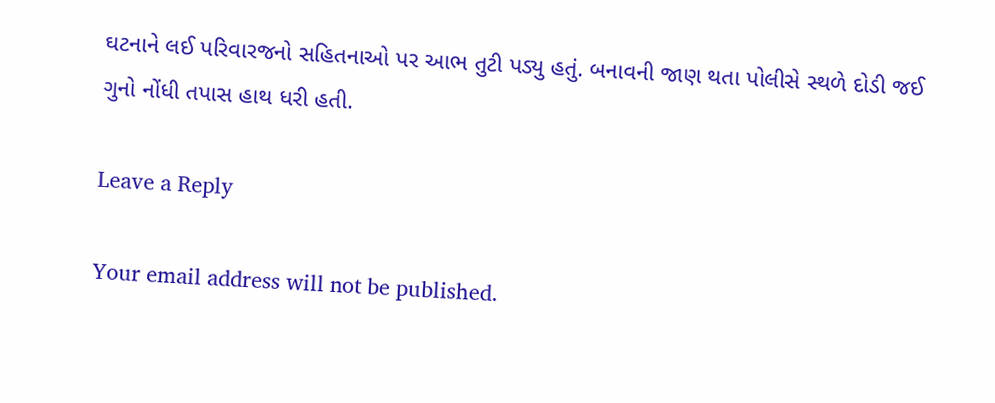ઘટનાને લઈ પરિવારજનો સહિતનાઓ પર આભ તુટી પડ્યુ હતું. બનાવની જાણ થતા પોલીસે સ્થળે દોડી જઈ ગુનો નોંધી તપાસ હાથ ધરી હતી.

Leave a Reply

Your email address will not be published.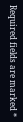Required fields are marked *